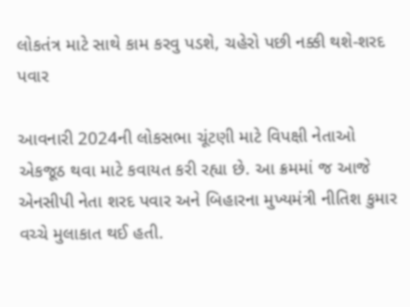લોકતંત્ર માટે સાથે કામ કરવુ પડશે, ચહેરો પછી નક્કી થશે-શરદ પવાર

આવનારી 2024ની લોકસભા ચૂંટણી માટે વિપક્ષી નેતાઓ એકજૂઠ થવા માટે કવાયત કરી રહ્યા છે. આ ક્રમમાં જ આજે એનસીપી નેતા શરદ પવાર અને બિહારના મુખ્યમંત્રી નીતિશ કુમાર વચ્ચે મુલાકાત થઈ હતી.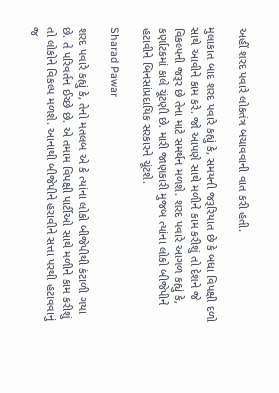અહીં શરદ પવારે લોકતંત્ર બચાવવાની વાત કરી હતી.

મુલાકાત બાદ શરદ પવારે કહ્યું કે, સમયની જરૂરિયાત છે કે બધા વિપક્ષી દળો સાથે આવીને કામ કરે. જો આપણે સાથે મળીને કામ કરીશું તો દેશને જે વિકલ્પની જરૂર છે તેના માટે સમર્થન મળશે. શરદ પવારે આગળ કહ્યું કે, કર્ણાટકમાં કાલે ચૂંટણી છે. મારી જાણકારી મુજબ ત્યાંના લોકો બીજેપીને હટાવીને બિનસાંપ્રદાયિક સરકારને ચૂંટશે.

Sharad Pawar

શરદ પવારે કહ્યું કે, તેનો મતલબ એ કે ત્યાંના લોકો બીજેપીથી કંટાળી ગયા છે. તે પરિવર્તન ઈચ્છે છે. એ તમામ વિપક્ષી પાર્ટીઓ સાથે મળીને કામ કરીશું તો લોકોને વિકલ્પ મળશે. આનાથી બીજેપીને હરાવીને સત્તા પરથી હટાવવાનું જ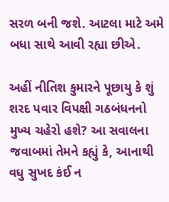સરળ બની જશે. આટલા માટે અમે બધા સાથે આવી રહ્યા છીએ.

અહીં નીતિશ કુમારને પૂછાયુ કે શું શરદ પવાર વિપક્ષી ગઠબંધનનો મુખ્ય ચહેરો હશે? આ સવાલના જવાબમાં તેમને કહ્યું કે, આનાથી વધુ સુખદ કંઈ ન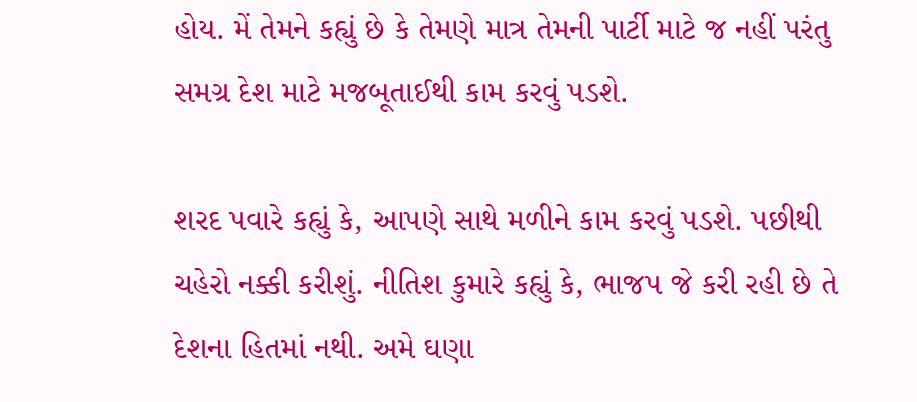હોય. મેં તેમને કહ્યું છે કે તેમણે માત્ર તેમની પાર્ટી માટે જ નહીં પરંતુ સમગ્ર દેશ માટે મજબૂતાઈથી કામ કરવું પડશે.

શરદ પવારે કહ્યું કે, આપણે સાથે મળીને કામ કરવું પડશે. પછીથી ચહેરો નક્કી કરીશું. નીતિશ કુમારે કહ્યું કે, ભાજપ જે કરી રહી છે તે દેશના હિતમાં નથી. અમે ઘણા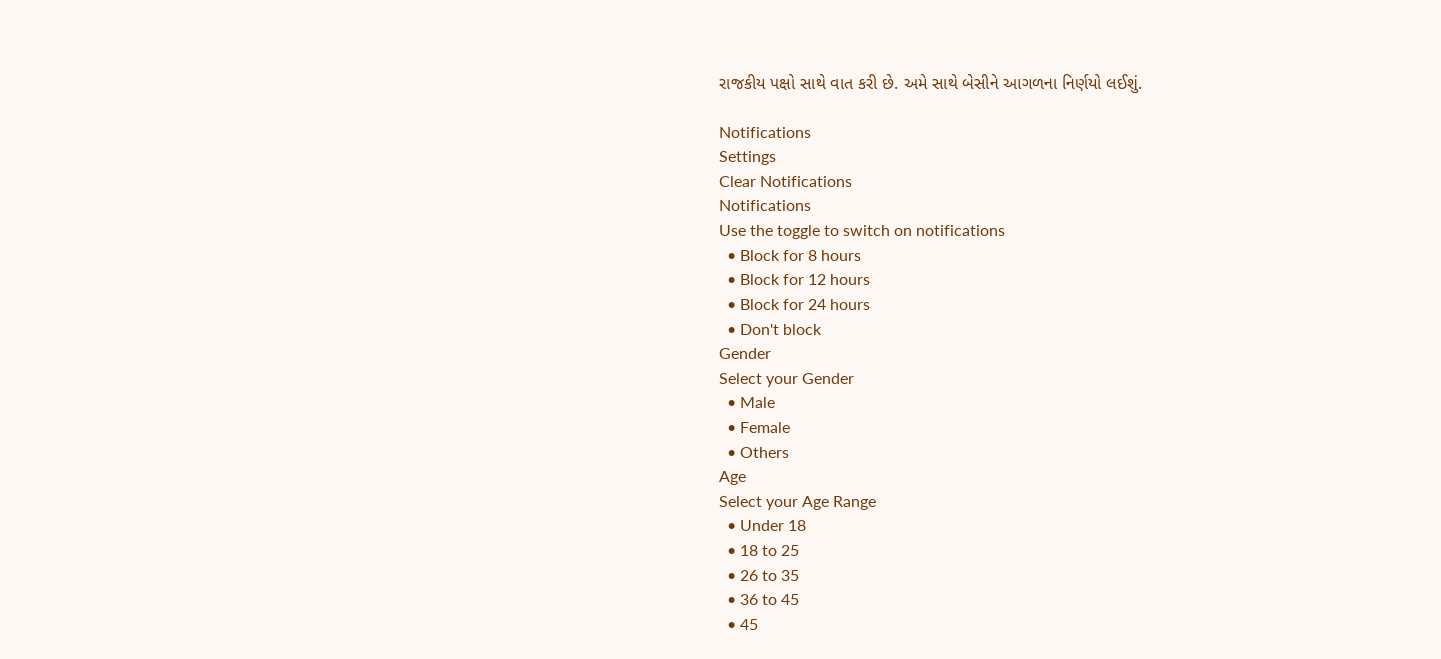રાજકીય પક્ષો સાથે વાત કરી છે. અમે સાથે બેસીને આગળના નિર્ણયો લઈશું.

Notifications
Settings
Clear Notifications
Notifications
Use the toggle to switch on notifications
  • Block for 8 hours
  • Block for 12 hours
  • Block for 24 hours
  • Don't block
Gender
Select your Gender
  • Male
  • Female
  • Others
Age
Select your Age Range
  • Under 18
  • 18 to 25
  • 26 to 35
  • 36 to 45
  • 45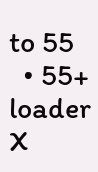to 55
  • 55+
loader
X